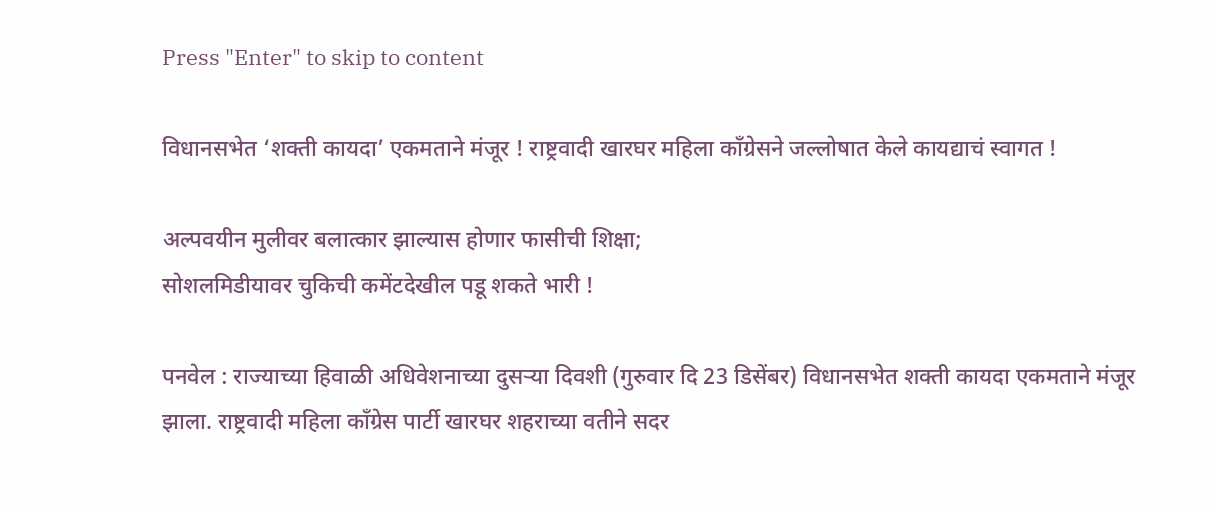Press "Enter" to skip to content

विधानसभेत ‘शक्ती कायदा’ एकमताने मंजूर ! राष्ट्रवादी खारघर महिला काँग्रेसने जल्लोषात केले कायद्याचं स्वागत !

अल्पवयीन मुलीवर बलात्कार झाल्यास होणार फासीची शिक्षा;
सोशलमिडीयावर चुकिची कमेंटदेखील पडू शकते भारी !

पनवेल : राज्याच्या हिवाळी अधिवेशनाच्या दुसर्‍या दिवशी (गुरुवार दि 23 डिसेंबर) विधानसभेत शक्ती कायदा एकमताने मंजूर झाला. राष्ट्रवादी महिला काँग्रेस पार्टी खारघर शहराच्या वतीने सदर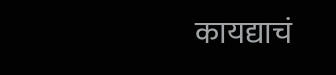कायद्याचं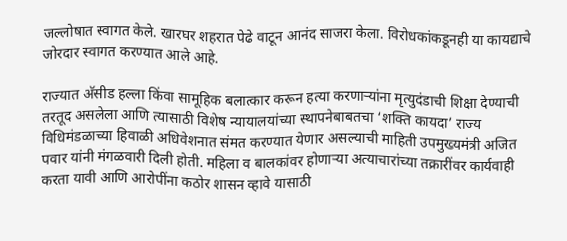जल्लोषात स्वागत केले. खारघर शहरात पेढे वाटून आनंद साजरा केला. विरोधकांकडूनही या कायद्याचे जोरदार स्वागत करण्यात आले आहे.

राज्यात अ‍ॅसीड हल्ला किंवा सामूहिक बलात्कार करून हत्या करणार्‍यांना मृत्युदंडाची शिक्षा देण्याची तरतूद असलेला आणि त्यासाठी विशेष न्यायालयांच्या स्थापनेबाबतचा ‘शक्ति कायदा’ राज्य विधिमंडळाच्या हिवाळी अधिवेशनात संमत करण्यात येणार असल्याची माहिती उपमुख्यमंत्री अजित पवार यांनी मंगळवारी दिली होती. महिला व बालकांवर होणार्‍या अत्याचारांच्या तक्रारींवर कार्यवाही करता यावी आणि आरोपींना कठोर शासन व्हावे यासाठी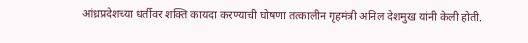आंध्रप्रदेशच्या धर्तीवर शक्ति कायदा करण्याची घोषणा तत्कालीन गृहमंत्री अनिल देशमुख यांनी केली होती.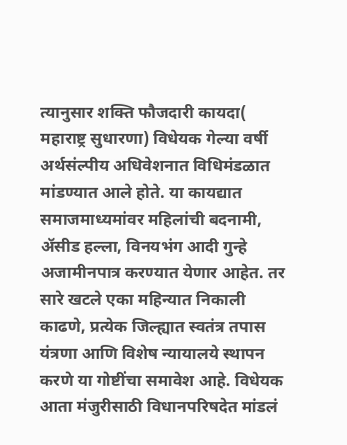त्यानुसार शक्ति फौजदारी कायदा( महाराष्ट्र सुधारणा) विधेयक गेल्या वर्षी अर्थसंल्पीय अधिवेशनात विधिमंडळात मांडण्यात आले होते. या कायद्यात समाजमाध्यमांवर महिलांची बदनामी, अ‍ॅसीड हल्ला, विनयभंग आदी गुन्हे अजामीनपात्र करण्यात येणार आहेत. तर सारे खटले एका महिन्यात निकाली काढणे, प्रत्येक जिल्ह्यात स्वतंत्र तपास यंत्रणा आणि विशेष न्यायालये स्थापन करणे या गोष्टींचा समावेश आहे. विधेयक आता मंजुरीसाठी विधानपरिषदेत मांडलं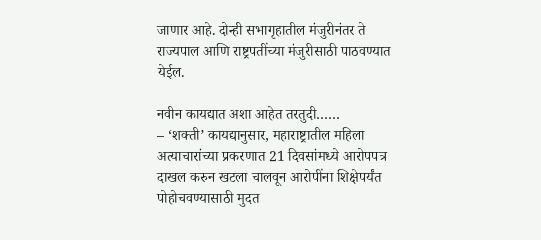जाणार आहे. दोन्ही सभागृहातील मंजुरीनंतर ते राज्यपाल आणि राष्ट्रपतींच्या मंजुरीसाठी पाठवण्यात येईल.

नवीन कायद्यात अशा आहेत तरतुदी……
– ‘शक्ती’ कायद्यानुसार, महाराष्ट्रातील महिला अत्याचारांच्या प्रकरणात 21 दिवसांमध्ये आरोपपत्र दाखल करुन खटला चालवून आरोपींना शिक्षेपर्यंत पोहोचवण्यासाठी मुदत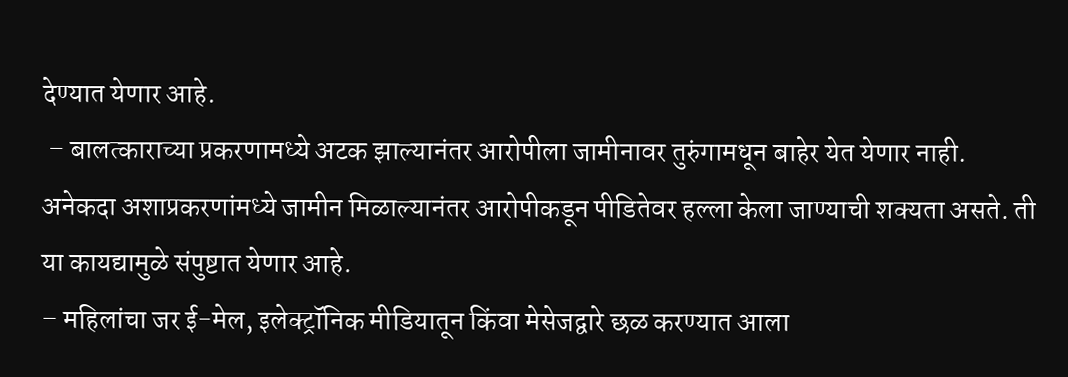देण्यात येणार आहे.
 – बालत्काराच्या प्रकरणामध्ये अटक झाल्यानंतर आरोपीला जामीनावर तुरुंगामधून बाहेर येत येणार नाही. अनेकदा अशाप्रकरणांमध्ये जामीन मिळाल्यानंतर आरोपीकडून पीडितेवर हल्ला केला जाण्याची शक्यता असते. ती या कायद्यामुळे संपुष्टात येणार आहे.
– महिलांचा जर ई-मेल, इलेक्ट्रॉनिक मीडियातून किंवा मेसेजद्वारे छळ करण्यात आला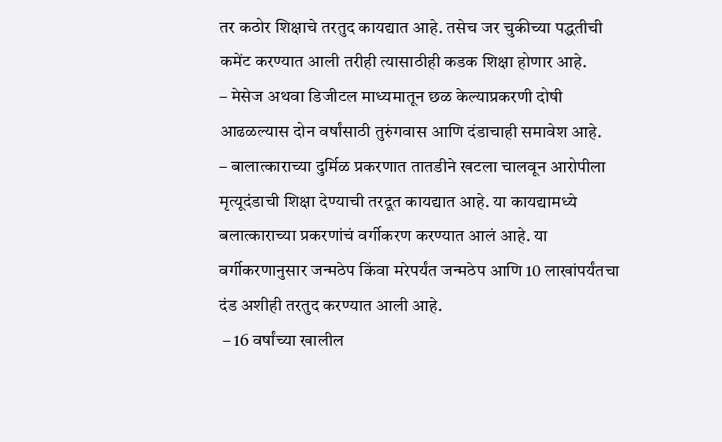तर कठोर शिक्षाचे तरतुद कायद्यात आहे. तसेच जर चुकीच्या पद्धतीची कमेंट करण्यात आली तरीही त्यासाठीही कडक शिक्षा होणार आहे.
– मेसेज अथवा डिजीटल माध्यमातून छळ केल्याप्रकरणी दोषी आढळल्यास दोन वर्षांसाठी तुरुंगवास आणि दंडाचाही समावेश आहे.
– बालात्काराच्या दुर्मिळ प्रकरणात तातडीने खटला चालवून आरोपीला मृत्यूदंडाची शिक्षा देण्याची तरदूत कायद्यात आहे. या कायद्यामध्ये बलात्काराच्या प्रकरणांचं वर्गीकरण करण्यात आलं आहे. या वर्गीकरणानुसार जन्मठेप किंवा मरेपर्यंत जन्मठेप आणि 10 लाखांपर्यंतचा दंड अशीही तरतुद करण्यात आली आहे.
 – 16 वर्षांच्या खालील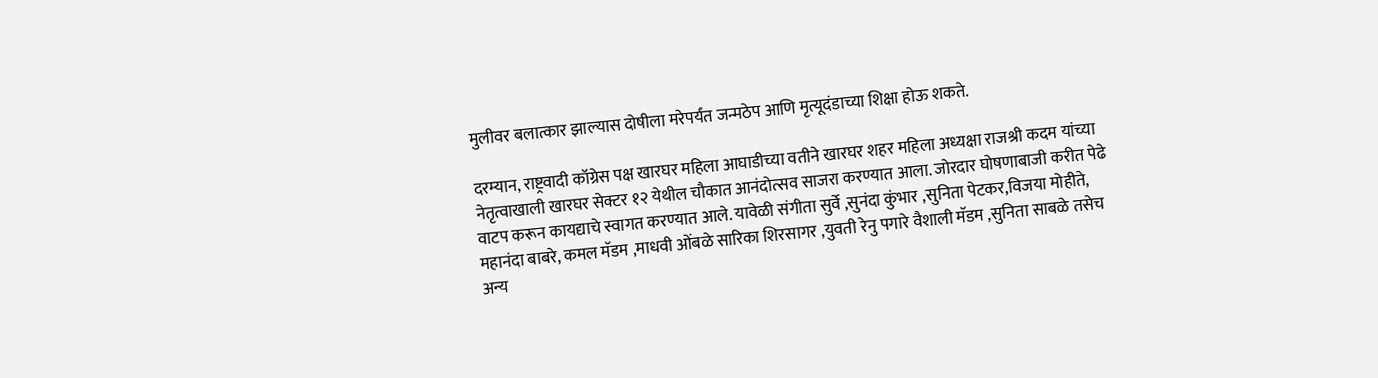मुलीवर बलात्कार झाल्यास दोषीला मरेपर्यंत जन्मठेप आणि मृत्यूदंडाच्या शिक्षा होऊ शकते.

दरम्यान, राष्ट्रवादी कॉग्रेस पक्ष खारघर महिला आघाडीच्या वतीने खारघर शहर महिला अध्यक्षा राजश्री कदम यांच्या नेतृत्वाखाली खारघर सेक्टर १२ येथील चौकात आनंदोत्सव साजरा करण्यात आला. जोरदार घोषणाबाजी करीत पेढे वाटप करून कायद्याचे स्वागत करण्यात आले. यावेळी संगीता सुर्वे ,सुनंदा कुंभार ,सुनिता पेटकर,विजया मोहीते, महानंदा बाबरे, कमल मॅडम ,माधवी ओंबळे सारिका शिरसागर ,युवती रेनु पगारे वैशाली मॅडम ,सुनिता साबळे तसेच अन्य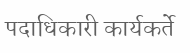पदाधिकारी कार्यकर्ते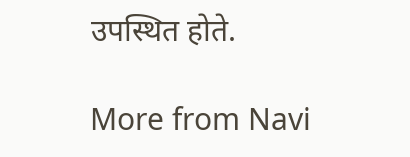उपस्थित होते.

More from Navi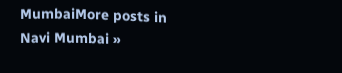MumbaiMore posts in Navi Mumbai »